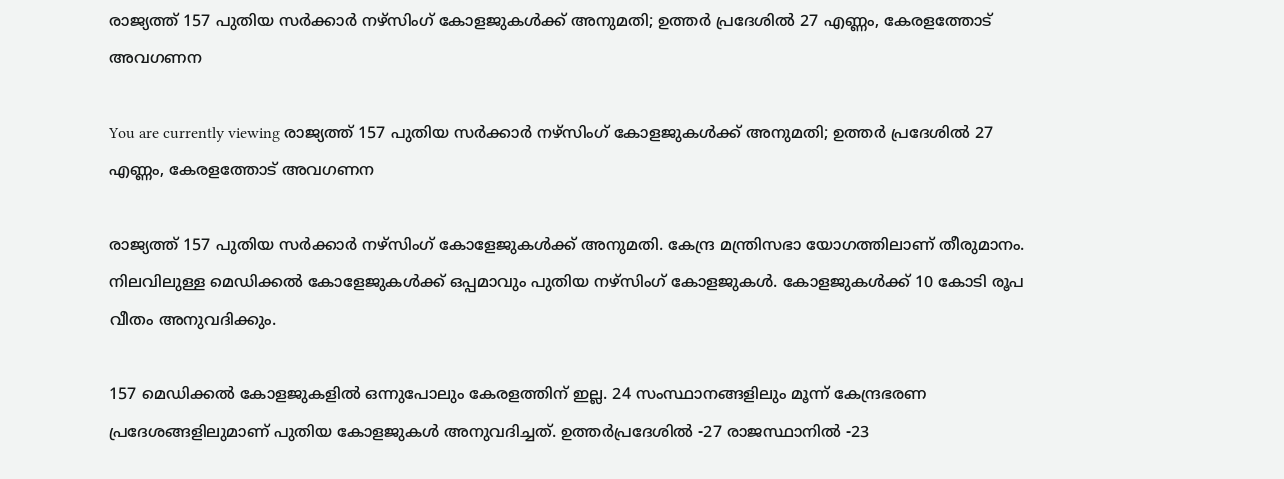രാജ്യത്ത് 157 പുതിയ സര്‍ക്കാര്‍ നഴ്‌സിംഗ് കോളജുകള്‍ക്ക് അനുമതി; ഉത്തര്‍ പ്രദേശില്‍ 27 എണ്ണം, കേരളത്തോട് അവഗണന

You are currently viewing രാജ്യത്ത് 157 പുതിയ സര്‍ക്കാര്‍ നഴ്‌സിംഗ് കോളജുകള്‍ക്ക് അനുമതി; ഉത്തര്‍ പ്രദേശില്‍ 27 എണ്ണം, കേരളത്തോട് അവഗണന

രാജ്യത്ത് 157 പുതിയ സര്‍ക്കാര്‍ നഴ്‌സിംഗ് കോളേജുകള്‍ക്ക് അനുമതി. കേന്ദ്ര മന്ത്രിസഭാ യോഗത്തിലാണ് തീരുമാനം. നിലവിലുള്ള മെഡിക്കല്‍ കോളേജുകള്‍ക്ക് ഒപ്പമാവും പുതിയ നഴ്‌സിംഗ് കോളജുകള്‍. കോളജുകള്‍ക്ക് 10 കോടി രൂപ വീതം അനുവദിക്കും.

157 മെഡിക്കല്‍ കോളജുകളില്‍ ഒന്നുപോലും കേരളത്തിന് ഇല്ല. 24 സംസ്ഥാനങ്ങളിലും മൂന്ന് കേന്ദ്രഭരണ പ്രദേശങ്ങളിലുമാണ് പുതിയ കോളജുകള്‍ അനുവദിച്ചത്. ഉത്തര്‍പ്രദേശില്‍ -27 രാജസ്ഥാനില്‍ -23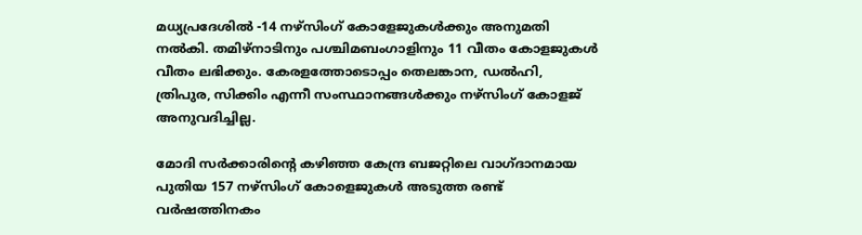മധ്യപ്രദേശില്‍ -14 നഴ്‌സിംഗ് കോളേജുകള്‍ക്കും അനുമതി നല്‍കി. തമിഴ്‌നാടിനും പശ്ചിമബംഗാളിനും 11 വീതം കോളജുകള്‍ വീതം ലഭിക്കും. കേരളത്തോടൊപ്പം തെലങ്കാന, ഡല്‍ഹി, ത്രിപുര, സിക്കിം എന്നീ സംസ്ഥാനങ്ങള്‍ക്കും നഴ്‌സിംഗ് കോളജ് അനുവദിച്ചില്ല.

മോദി സര്‍ക്കാരിന്‍റെ കഴിഞ്ഞ കേന്ദ്ര ബജറ്റിലെ വാഗ്‌ദാനമായ പുതിയ 157 നഴ്‌സിംഗ് കോളെജുകള്‍ അടുത്ത രണ്ട് വര്‍ഷത്തിനകം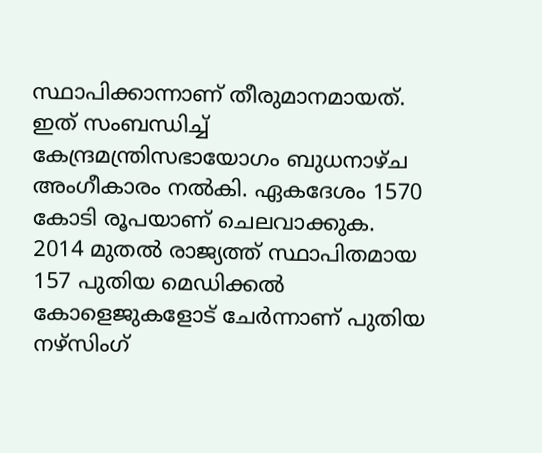സ്ഥാപിക്കാന്നാണ് തീരുമാനമായത്. ഇത് സംബന്ധിച്ച്‌ കേന്ദ്രമന്ത്രിസഭായോഗം ബുധനാഴ്‌ച അംഗീകാരം നല്‍കി. ഏകദേശം 1570 കോടി രൂപയാണ് ചെലവാക്കുക. 2014 മുതല്‍ രാജ്യത്ത് സ്ഥാപിതമായ 157 പുതിയ മെഡിക്കല്‍ കോളെജുകളോട് ചേര്‍ന്നാണ് പുതിയ നഴ്‌സിംഗ്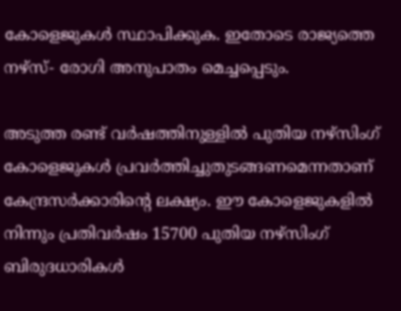കോളെജുകള്‍ സ്ഥാപിക്കുക. ഇതോടെ രാജ്യത്തെ നഴ്‌സ്‌- രോഗി അനുപാതം മെച്ചപ്പെടും.

അടുത്ത രണ്ട് വര്‍ഷത്തിനുള്ളില്‍ പുതിയ നഴ്‌സിംഗ് കോളെജുകള്‍ പ്രവര്‍ത്തിച്ചുതുടങ്ങണമെന്നതാണ് കേന്ദ്രസര്‍ക്കാരിന്‍റെ ലക്ഷ്യം. ഈ കോളെജുകളില്‍ നിന്നും പ്രതിവര്‍ഷം 15700 പുതിയ നഴ്‌സിംഗ് ബിരുദധാരികള്‍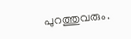പുറത്തുവരും.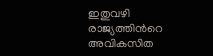ഇതുവഴി രാജ്യത്തിന്‍റെ അവികസിത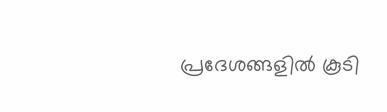പ്രദേശങ്ങളില്‍ കൂടി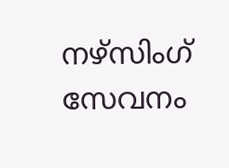നഴ്‌സിംഗ് സേവനം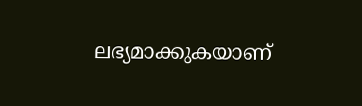ലഭ്യമാക്കുകയാണ്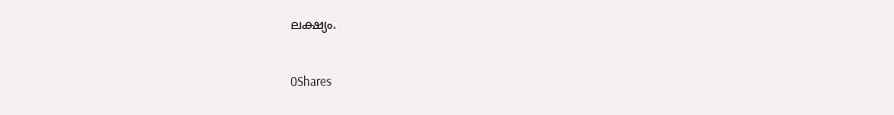ലക്ഷ്യം.

0Shares